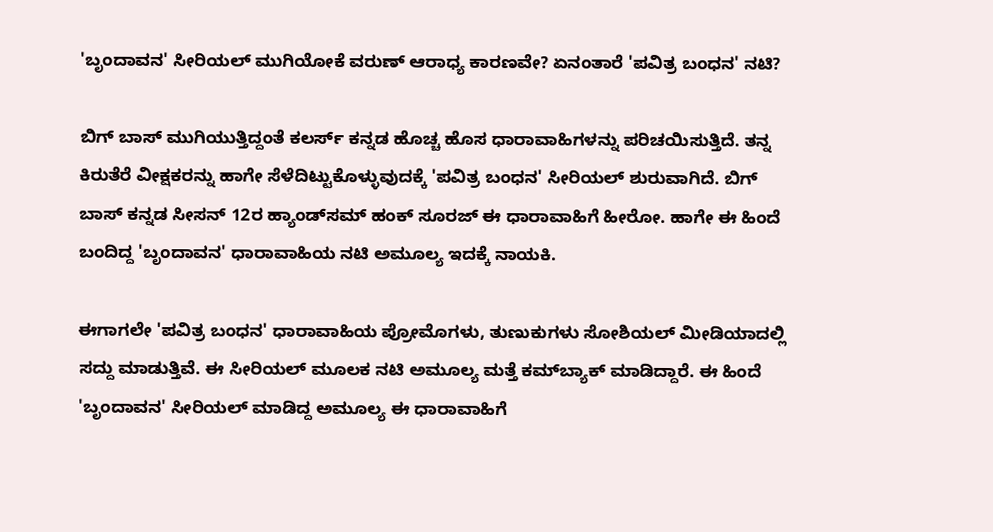'ಬೃಂದಾವನ' ಸೀರಿಯಲ್ ಮುಗಿಯೋಕೆ ವರುಣ್ ಆರಾಧ್ಯ ಕಾರಣವೇ? ಏನಂತಾರೆ 'ಪವಿತ್ರ ಬಂಧನ' ನಟಿ?

ಬಿಗ್ ಬಾಸ್ ಮುಗಿಯುತ್ತಿದ್ದಂತೆ ಕಲರ್ಸ್ ಕನ್ನಡ ಹೊಚ್ಚ ಹೊಸ ಧಾರಾವಾಹಿಗಳನ್ನು ಪರಿಚಯಿಸುತ್ತಿದೆ. ತನ್ನ ಕಿರುತೆರೆ ವೀಕ್ಷಕರನ್ನು ಹಾಗೇ ಸೆಳೆದಿಟ್ಟುಕೊಳ್ಳುವುದಕ್ಕೆ 'ಪವಿತ್ರ ಬಂಧನ' ಸೀರಿಯಲ್ ಶುರುವಾಗಿದೆ. ಬಿಗ್ ಬಾಸ್‌ ಕನ್ನಡ ಸೀಸನ್ 12ರ ಹ್ಯಾಂಡ್‌ಸಮ್ ಹಂಕ್ ಸೂರಜ್ ಈ ಧಾರಾವಾಹಿಗೆ ಹೀರೋ. ಹಾಗೇ ಈ ಹಿಂದೆ ಬಂದಿದ್ದ 'ಬೃಂದಾವನ' ಧಾರಾವಾಹಿಯ ನಟಿ ಅಮೂಲ್ಯ ಇದಕ್ಕೆ ನಾಯಕಿ.

ಈಗಾಗಲೇ 'ಪವಿತ್ರ ಬಂಧನ' ಧಾರಾವಾಹಿಯ ಪ್ರೋಮೊಗಳು, ತುಣುಕುಗಳು ಸೋಶಿಯಲ್ ಮೀಡಿಯಾದಲ್ಲಿ ಸದ್ದು ಮಾಡುತ್ತಿವೆ. ಈ ಸೀರಿಯಲ್ ಮೂಲಕ ನಟಿ ಅಮೂಲ್ಯ ಮತ್ತೆ ಕಮ್‌ಬ್ಯಾಕ್ ಮಾಡಿದ್ದಾರೆ. ಈ ಹಿಂದೆ 'ಬೃಂದಾವನ' ಸೀರಿಯಲ್ ಮಾಡಿದ್ದ ಅಮೂಲ್ಯ ಈ ಧಾರಾವಾಹಿಗೆ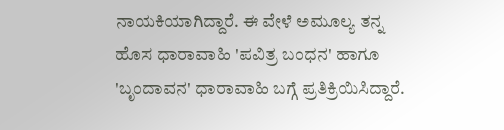ನಾಯಕಿಯಾಗಿದ್ದಾರೆ. ಈ ವೇಳೆ ಅಮೂಲ್ಯ ತನ್ನ ಹೊಸ ಧಾರಾವಾಹಿ 'ಪವಿತ್ರ ಬಂಧನ' ಹಾಗೂ 'ಬೃಂದಾವನ' ಧಾರಾವಾಹಿ ಬಗ್ಗೆ ಪ್ರತಿಕ್ರಿಯಿಸಿದ್ದಾರೆ.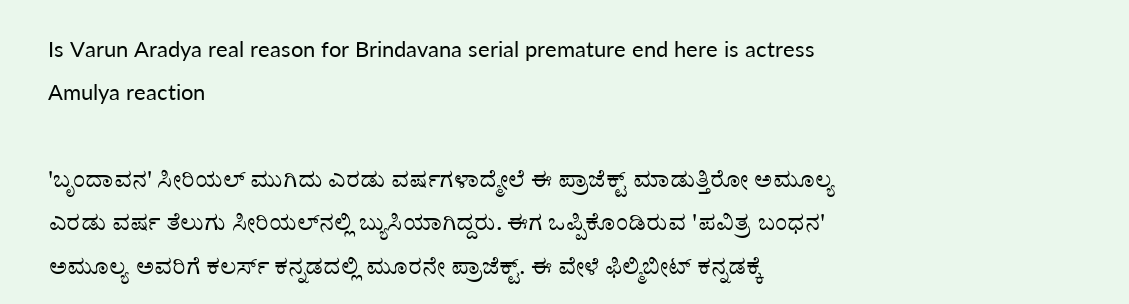Is Varun Aradya real reason for Brindavana serial premature end here is actress Amulya reaction

'ಬೃಂದಾವನ' ಸೀರಿಯಲ್ ಮುಗಿದು ಎರಡು ವರ್ಷಗಳಾದ್ಮೇಲೆ ಈ ಪ್ರಾಜೆಕ್ಟ್ ಮಾಡುತ್ತಿರೋ ಅಮೂಲ್ಯ ಎರಡು ವರ್ಷ ತೆಲುಗು ಸೀರಿಯಲ್‌ನಲ್ಲಿ ಬ್ಯುಸಿಯಾಗಿದ್ದರು. ಈಗ ಒಪ್ಪಿಕೊಂಡಿರುವ 'ಪವಿತ್ರ ಬಂಧನ' ಅಮೂಲ್ಯ ಅವರಿಗೆ ಕಲರ್ಸ್ ಕನ್ನಡದಲ್ಲಿ ಮೂರನೇ ಪ್ರಾಜೆಕ್ಟ್. ಈ ವೇಳೆ ಫಿಲ್ಮಿಬೀಟ್‌ ಕನ್ನಡಕ್ಕೆ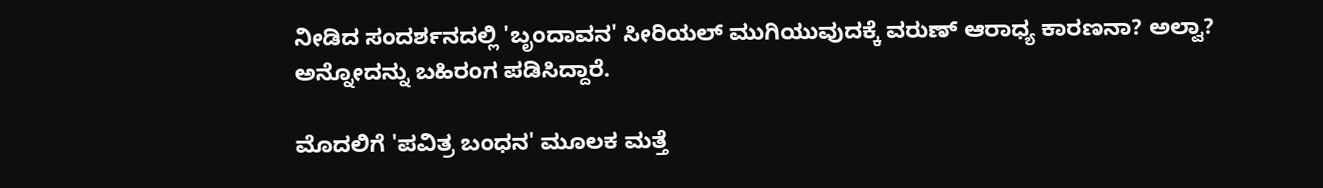ನೀಡಿದ ಸಂದರ್ಶನದಲ್ಲಿ 'ಬೃಂದಾವನ' ಸೀರಿಯಲ್ ಮುಗಿಯುವುದಕ್ಕೆ ವರುಣ್ ಆರಾಧ್ಯ ಕಾರಣನಾ? ಅಲ್ವಾ? ಅನ್ನೋದನ್ನು ಬಹಿರಂಗ ಪಡಿಸಿದ್ದಾರೆ.

ಮೊದಲಿಗೆ 'ಪವಿತ್ರ ಬಂಧನ' ಮೂಲಕ ಮತ್ತೆ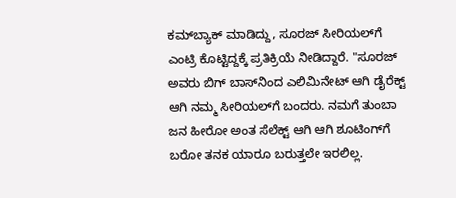ಕಮ್‌ಬ್ಯಾಕ್ ಮಾಡಿದ್ದು, ಸೂರಜ್ ಸೀರಿಯಲ್‌ಗೆ ಎಂಟ್ರಿ ಕೊಟ್ಟಿದ್ದಕ್ಕೆ ಪ್ರತಿಕ್ರಿಯೆ ನೀಡಿದ್ದಾರೆ. "ಸೂರಜ್ ಅವರು ಬಿಗ್ ಬಾಸ್‌ನಿಂದ ಎಲಿಮಿನೇಟ್ ಆಗಿ ಡೈರೆಕ್ಟ್ ಆಗಿ ನಮ್ಮ ಸೀರಿಯಲ್‌ಗೆ ಬಂದರು. ನಮಗೆ ತುಂಬಾ ಜನ ಹೀರೋ ಅಂತ ಸೆಲೆಕ್ಟ್ ಆಗಿ ಆಗಿ ಶೂಟಿಂಗ್‌ಗೆ ಬರೋ ತನಕ ಯಾರೂ ಬರುತ್ತಲೇ ಇರಲಿಲ್ಲ.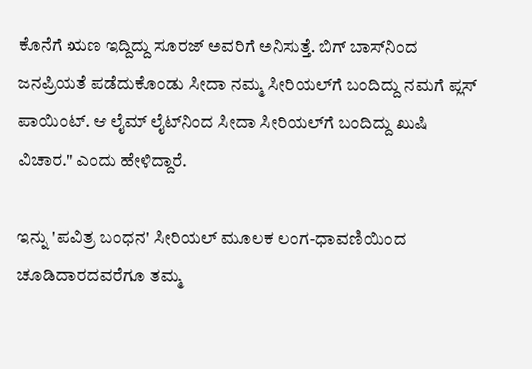ಕೊನೆಗೆ ಋಣ ಇದ್ದಿದ್ದು ಸೂರಜ್ ಅವರಿಗೆ ಅನಿಸುತ್ತೆ. ಬಿಗ್ ಬಾಸ್‌ನಿಂದ ಜನಪ್ರಿಯತೆ ಪಡೆದುಕೊಂಡು ಸೀದಾ ನಮ್ಮ ಸೀರಿಯಲ್‌ಗೆ ಬಂದಿದ್ದು ನಮಗೆ ಪ್ಲಸ್ ಪಾಯಿಂಟ್. ಆ ಲೈಮ್ ಲೈಟ್‌ನಿಂದ ಸೀದಾ ಸೀರಿಯಲ್‌ಗೆ ಬಂದಿದ್ದು ಖುಷಿ ವಿಚಾರ." ಎಂದು ಹೇಳಿದ್ದಾರೆ.

ಇನ್ನು 'ಪವಿತ್ರ ಬಂಧನ' ಸೀರಿಯಲ್ ಮೂಲಕ ಲಂಗ-ಧಾವಣಿಯಿಂದ ಚೂಡಿದಾರದವರೆಗೂ ತಮ್ಮ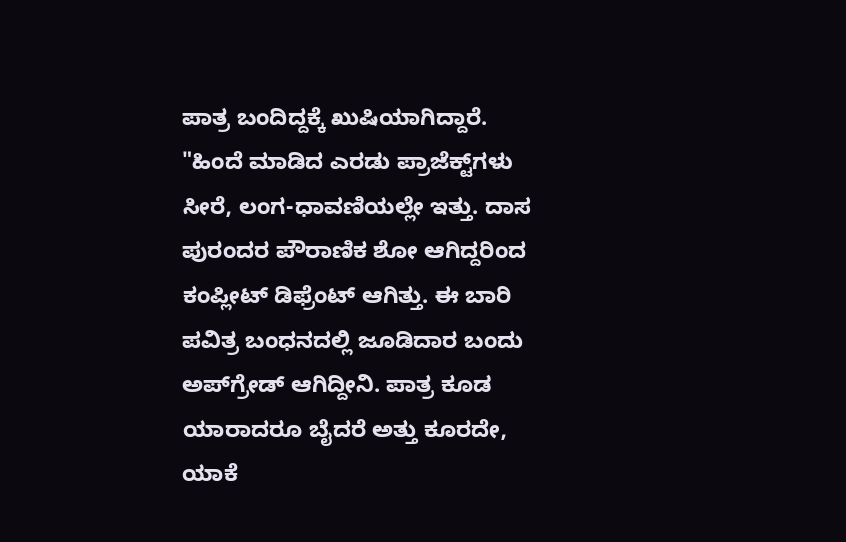ಪಾತ್ರ ಬಂದಿದ್ದಕ್ಕೆ ಖುಷಿಯಾಗಿದ್ದಾರೆ. "ಹಿಂದೆ ಮಾಡಿದ ಎರಡು ಪ್ರಾಜೆಕ್ಟ್‌ಗಳು ಸೀರೆ, ಲಂಗ-ಧಾವಣಿಯಲ್ಲೇ ಇತ್ತು. ದಾಸ ಪುರಂದರ ಪೌರಾಣಿಕ ಶೋ ಆಗಿದ್ದರಿಂದ ಕಂಪ್ಲೀಟ್ ಡಿಫ್ರೆಂಟ್ ಆಗಿತ್ತು. ಈ ಬಾರಿ ಪವಿತ್ರ ಬಂಧನದಲ್ಲಿ ಜೂಡಿದಾರ ಬಂದು ಅಪ್‌ಗ್ರೇಡ್ ಆಗಿದ್ದೀನಿ. ಪಾತ್ರ ಕೂಡ ಯಾರಾದರೂ ಬೈದರೆ ಅತ್ತು ಕೂರದೇ, ಯಾಕೆ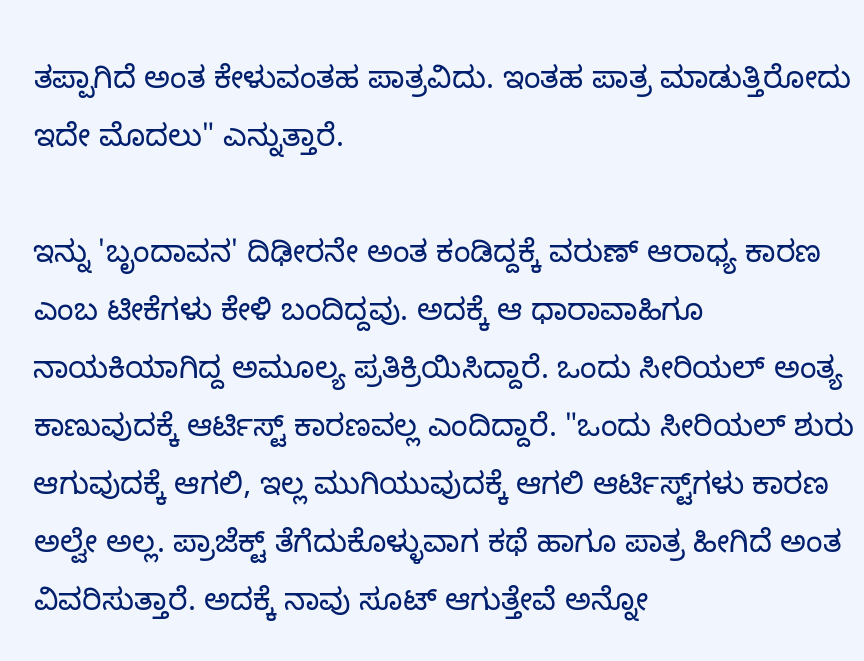ತಪ್ಪಾಗಿದೆ ಅಂತ ಕೇಳುವಂತಹ ಪಾತ್ರವಿದು. ಇಂತಹ ಪಾತ್ರ ಮಾಡುತ್ತಿರೋದು ಇದೇ ಮೊದಲು" ಎನ್ನುತ್ತಾರೆ.

ಇನ್ನು 'ಬೃಂದಾವನ' ದಿಢೀರನೇ ಅಂತ ಕಂಡಿದ್ದಕ್ಕೆ ವರುಣ್ ಆರಾಧ್ಯ ಕಾರಣ ಎಂಬ ಟೀಕೆಗಳು ಕೇಳಿ ಬಂದಿದ್ದವು. ಅದಕ್ಕೆ ಆ ಧಾರಾವಾಹಿಗೂ ನಾಯಕಿಯಾಗಿದ್ದ ಅಮೂಲ್ಯ ಪ್ರತಿಕ್ರಿಯಿಸಿದ್ದಾರೆ. ಒಂದು ಸೀರಿಯಲ್ ಅಂತ್ಯ ಕಾಣುವುದಕ್ಕೆ ಆರ್ಟಿಸ್ಟ್ ಕಾರಣವಲ್ಲ ಎಂದಿದ್ದಾರೆ. "ಒಂದು ಸೀರಿಯಲ್ ಶುರು ಆಗುವುದಕ್ಕೆ ಆಗಲಿ, ಇಲ್ಲ ಮುಗಿಯುವುದಕ್ಕೆ ಆಗಲಿ ಆರ್ಟಿಸ್ಟ್‌ಗಳು ಕಾರಣ ಅಲ್ವೇ ಅಲ್ಲ. ಪ್ರಾಜೆಕ್ಟ್ ತೆಗೆದುಕೊಳ್ಳುವಾಗ ಕಥೆ ಹಾಗೂ ಪಾತ್ರ ಹೀಗಿದೆ ಅಂತ ವಿವರಿಸುತ್ತಾರೆ. ಅದಕ್ಕೆ ನಾವು ಸೂಟ್ ಆಗುತ್ತೇವೆ ಅನ್ನೋ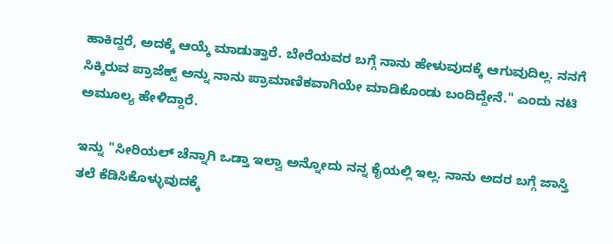ಹಾಕಿದ್ದರೆ, ಅದಕ್ಕೆ ಆಯ್ಕೆ ಮಾಡುತ್ತಾರೆ. ಬೇರೆಯವರ ಬಗ್ಗೆ ನಾನು ಹೇಳುವುದಕ್ಕೆ ಆಗುವುದಿಲ್ಲ. ನನಗೆ ಸಿಕ್ಕಿರುವ ಪ್ರಾಜೆಕ್ಟ್ ಅನ್ನು ನಾನು ಪ್ರಾಮಾಣಿಕವಾಗಿಯೇ ಮಾಡಿಕೊಂಡು ಬಂದಿದ್ದೇನೆ." ಎಂದು ನಟಿ ಅಮೂಲ್ಯ ಹೇಳಿದ್ದಾರೆ.

ಇನ್ನು "ಸೀರಿಯಲ್ ಚೆನ್ನಾಗಿ ಒಡ್ತಾ ಇಲ್ವಾ ಅನ್ನೋದು ನನ್ನ ಕೈಯಲ್ಲಿ ಇಲ್ಲ. ನಾನು ಅದರ ಬಗ್ಗೆ ಜಾಸ್ತಿ ತಲೆ ಕೆಡಿಸಿಕೊಳ್ಳುವುದಕ್ಕೆ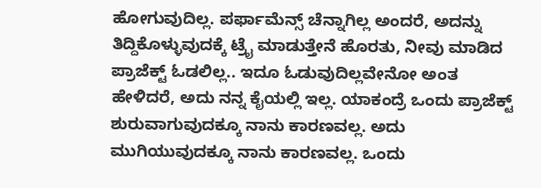ಹೋಗುವುದಿಲ್ಲ. ಪರ್ಫಾಮೆನ್ಸ್ ಚೆನ್ನಾಗಿಲ್ಲ ಅಂದರೆ, ಅದನ್ನು ತಿದ್ದಿಕೊಳ್ಳುವುದಕ್ಕೆ ಟ್ರೈ ಮಾಡುತ್ತೇನೆ ಹೊರತು, ನೀವು ಮಾಡಿದ ಪ್ರಾಜೆಕ್ಟ್ ಓಡಲಿಲ್ಲ.. ಇದೂ ಓಡುವುದಿಲ್ಲವೇನೋ ಅಂತ ಹೇಳಿದರೆ, ಅದು ನನ್ನ ಕೈಯಲ್ಲಿ ಇಲ್ಲ. ಯಾಕಂದ್ರೆ ಒಂದು ಪ್ರಾಜೆಕ್ಟ್ ಶುರುವಾಗುವುದಕ್ಕೂ ನಾನು ಕಾರಣವಲ್ಲ. ಅದು ಮುಗಿಯುವುದಕ್ಕೂ ನಾನು ಕಾರಣವಲ್ಲ. ಒಂದು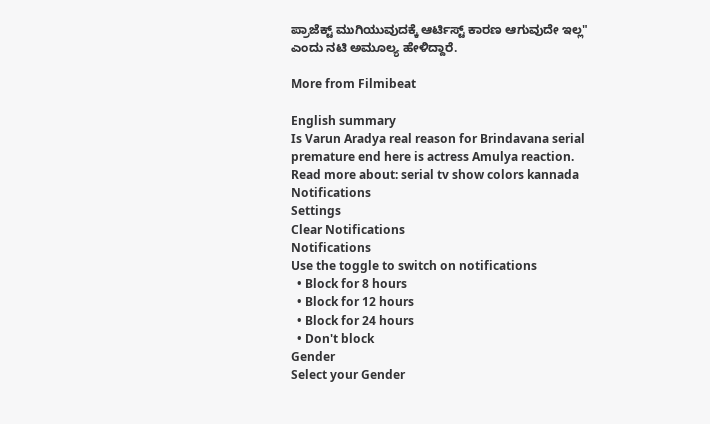ಪ್ರಾಜೆಕ್ಟ್ ಮುಗಿಯುವುದಕ್ಕೆ ಆರ್ಟಿಸ್ಟ್ ಕಾರಣ ಆಗುವುದೇ ಇಲ್ಲ" ಎಂದು ನಟಿ ಅಮೂಲ್ಯ ಹೇಳಿದ್ದಾರೆ.

More from Filmibeat

English summary
Is Varun Aradya real reason for Brindavana serial premature end here is actress Amulya reaction.
Read more about: serial tv show colors kannada
Notifications
Settings
Clear Notifications
Notifications
Use the toggle to switch on notifications
  • Block for 8 hours
  • Block for 12 hours
  • Block for 24 hours
  • Don't block
Gender
Select your Gender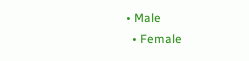• Male
  • Female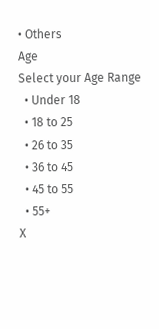• Others
Age
Select your Age Range
  • Under 18
  • 18 to 25
  • 26 to 35
  • 36 to 45
  • 45 to 55
  • 55+
X